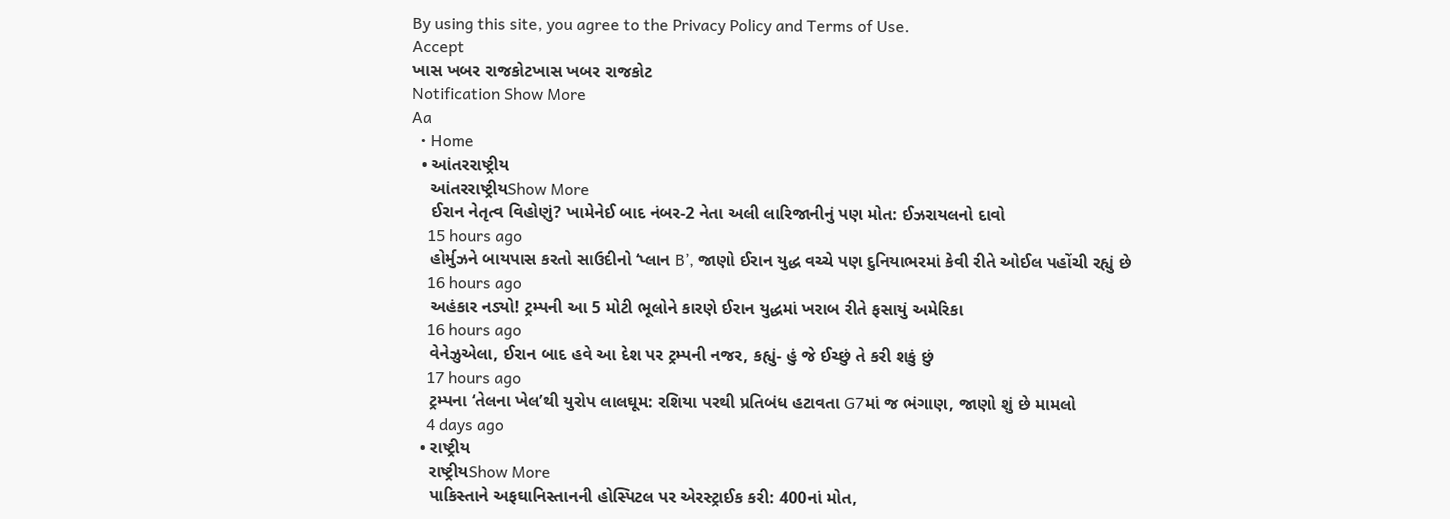By using this site, you agree to the Privacy Policy and Terms of Use.
Accept
ખાસ ખબર રાજકોટખાસ ખબર રાજકોટ
Notification Show More
Aa
  • Home
  • આંતરરાષ્ટ્રીય
    આંતરરાષ્ટ્રીયShow More
    ઈરાન નેતૃત્વ વિહોણું? ખામેનેઈ બાદ નંબર-2 નેતા અલી લારિજાનીનું પણ મોત: ઈઝરાયલનો દાવો
    15 hours ago
    હોર્મુઝને બાયપાસ કરતો સાઉદીનો ‘પ્લાન B’, જાણો ઈરાન યુદ્ધ વચ્ચે પણ દુનિયાભરમાં કેવી રીતે ઓઈલ પહોંચી રહ્યું છે
    16 hours ago
    અહંકાર નડ્યો! ટ્રમ્પની આ 5 મોટી ભૂલોને કારણે ઈરાન યુદ્ધમાં ખરાબ રીતે ફસાયું અમેરિકા
    16 hours ago
    વેનેઝુએલા, ઈરાન બાદ હવે આ દેશ પર ટ્રમ્પની નજર, કહ્યું- હું જે ઈચ્છું તે કરી શકું છું
    17 hours ago
    ટ્રમ્પના ‘તેલના ખેલ’થી યુરોપ લાલઘૂમ: રશિયા પરથી પ્રતિબંધ હટાવતા G7માં જ ભંગાણ, જાણો શું છે મામલો
    4 days ago
  • રાષ્ટ્રીય
    રાષ્ટ્રીયShow More
    પાકિસ્તાને અફઘાનિસ્તાનની હોસ્પિટલ પર એરસ્ટ્રાઈક કરી: 400નાં મોત,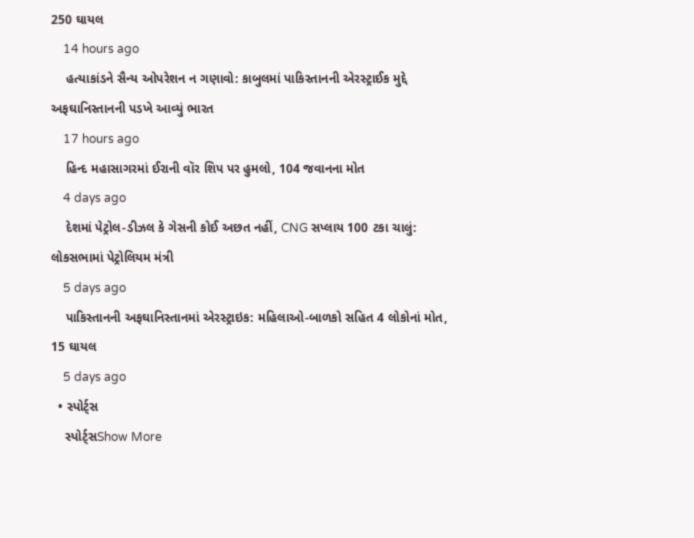250 ઘાયલ
    14 hours ago
    હત્યાકાંડને સૈન્ય ઓપરેશન ન ગણાવો: કાબુલમાં પાકિસ્તાનની એરસ્ટ્રાઈક મુદ્દે અફઘાનિસ્તાનની પડખે આવ્યું ભારત
    17 hours ago
    હિન્દ મહાસાગરમાં ઈરાની વૉર શિપ પર હુમલો, 104 જવાનના મોત
    4 days ago
    દેશમાં પેટ્રોલ-ડીઝલ કે ગેસની કોઈ અછત નહીં, CNG સપ્લાય 100 ટકા ચાલું: લોકસભામાં પેટ્રોલિયમ મંત્રી
    5 days ago
    પાકિસ્તાનની અફઘાનિસ્તાનમાં એરસ્ટ્રાઇક: મહિલાઓ-બાળકો સહિત 4 લોકોનાં મોત, 15 ઘાયલ
    5 days ago
  • સ્પોર્ટ્સ
    સ્પોર્ટ્સShow More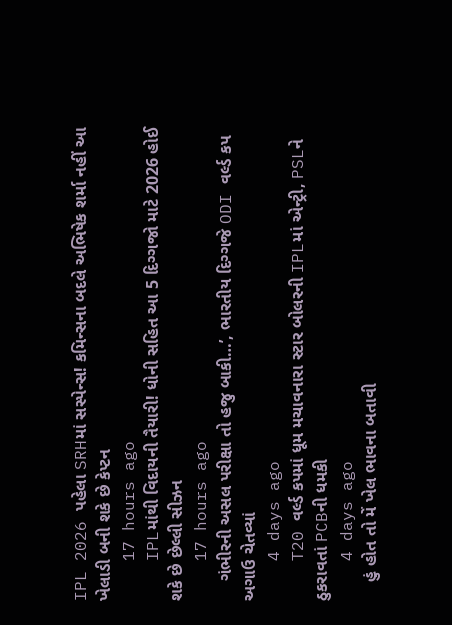IPL 2026 પહેલા SRHમાં સસ્પેન્સ! કમિન્સના બદલે અભિષેક શર્મા નહીં આ ખેલાડી બની શકે છે કેપ્ટન
    17 hours ago
    IPLમાંથી વિદાયની તૈયારી! ધોની સહિત આ 5 દિગ્ગજો માટે 2026 હોઈ શકે છે છેલ્લી સીઝન
    17 hours ago
    ગંભીરની અસલ પરીક્ષા તો હજુ બાકી…’, ભારતીય દિગ્ગજે ODI વર્લ્ડ કપ અગાઉ ચેતવ્યાં
    4 days ago
    T20 વર્લ્ડ કપમાં ધૂમ મચાવનારા સ્ટાર બોલરની IPLમાં એન્ટ્રી, PSLને ઠુકરાવતાં PCBની ધમકી
    4 days ago
    હું હોત તો મેં ખેલ ભાવના બતાવી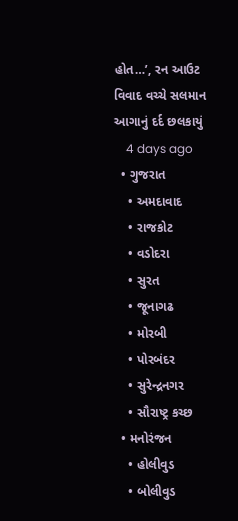હોત…’, રન આઉટ વિવાદ વચ્ચે સલમાન આગાનું દર્દ છલકાયું
    4 days ago
  • ગુજરાત
    • અમદાવાદ
    • રાજકોટ
    • વડોદરા
    • સુરત
    • જૂનાગઢ
    • મોરબી
    • પોરબંદર
    • સુરેન્દ્રનગર
    • સૌરાષ્ટ્ર કચ્છ
  • મનોરંજન
    • હોલીવુડ
    • બોલીવુડ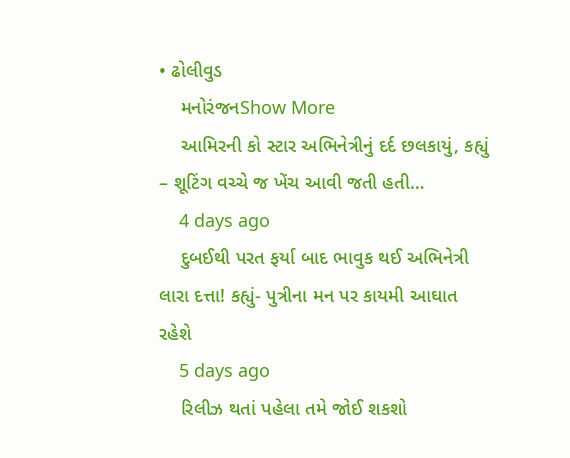• ઢોલીવુડ
    મનોરંજનShow More
    આમિરની કો સ્ટાર અભિનેત્રીનું દર્દ છલકાયું, કહ્યું – શૂટિંગ વચ્ચે જ ખેંચ આવી જતી હતી…
    4 days ago
    દુબઈથી પરત ફર્યા બાદ ભાવુક થઈ અભિનેત્રી લારા દત્તા! કહ્યું- પુત્રીના મન પર કાયમી આઘાત રહેશે
    5 days ago
    રિલીઝ થતાં પહેલા તમે જોઈ શકશો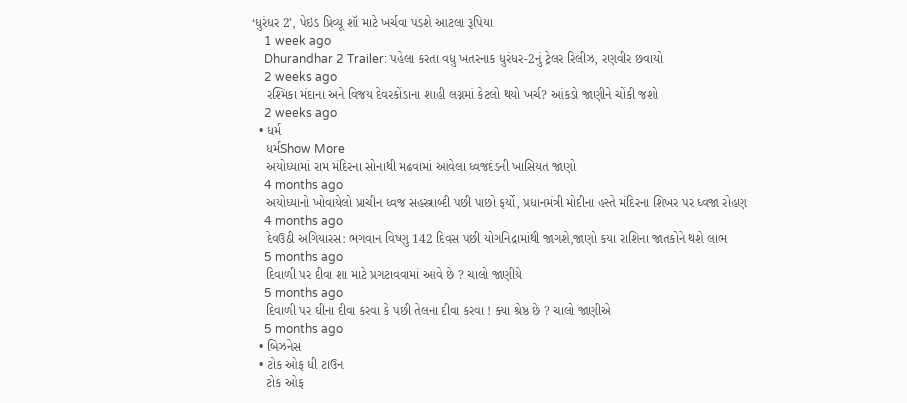‘ધુરંધર 2’, પેઇડ પ્રિવ્યૂ શૉ માટે ખર્ચવા પડશે આટલા રૂપિયા
    1 week ago
    Dhurandhar 2 Trailer: પહેલા કરતા વધુ ખતરનાક ધુરંધર-2નું ટ્રેલર રિલીઝ, રણવીર છવાયો
    2 weeks ago
    રશ્મિકા મંદાના અને વિજય દેવરકોંડાના શાહી લગ્નમાં કેટલો થયો ખર્ચ? આંકડો જાણીને ચોંકી જશો
    2 weeks ago
  • ધર્મ
    ધર્મShow More
    અયોધ્યામાં રામ મંદિરના સોનાથી મઢવામાં આવેલા ધ્વજદંડની ખાસિયત જાણો
    4 months ago
    અયોધ્યાનો ખોવાયેલો પ્રાચીન ધ્વજ સહસ્ત્રાબ્દી પછી પાછો ફર્યો, પ્રધાનમંત્રી મોદીના હસ્તે મંદિરના શિખર પર ધ્વજા રોહણ
    4 months ago
    દેવઉઠી અગિયારસ: ભગવાન વિષ્ણુ 142 દિવસ પછી યોગનિદ્રામાંથી જાગશે,જાણો કયા રાશિના જાતકોને થશે લાભ
    5 months ago
    દિવાળી પર દીવા શા માટે પ્રગટાવવામાં આવે છે ? ચાલો જાણીયે
    5 months ago
    દિવાળી પર ઘીના દીવા કરવા કે પછી તેલના દીવા કરવા ! ક્યા શ્રેષ્ઠ છે ? ચાલો જાણીએ
    5 months ago
  • બિઝનેસ
  • ટોક ઓફ ધી ટાઉન
    ટોક ઓફ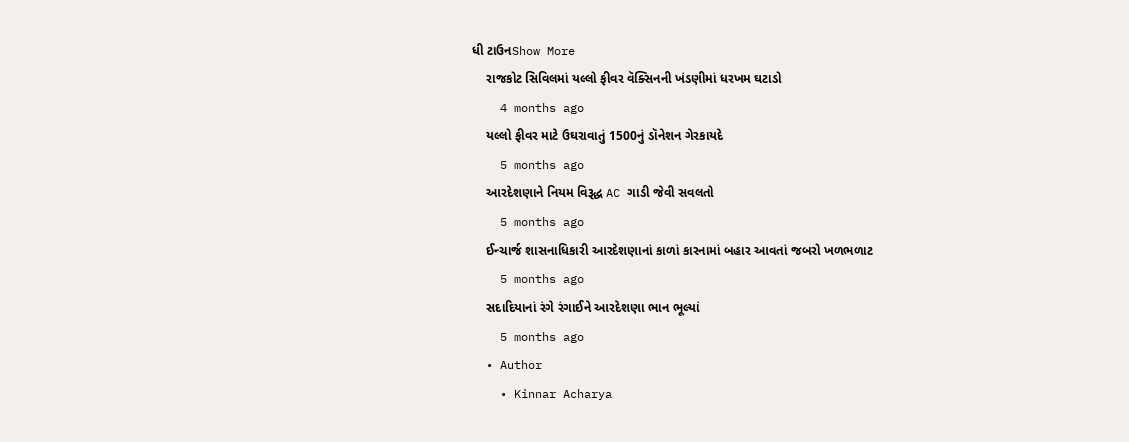ધી ટાઉનShow More
    રાજકોટ સિવિલમાં યલ્લો ફીવર વૅક્સિનની ખંડણીમાં ધરખમ ઘટાડો
    4 months ago
    યલ્લો ફીવર માટે ઉઘરાવાતું 1500નું ડૉનેશન ગેરકાયદે
    5 months ago
    આરદેશણાને નિયમ વિરૂદ્ધ AC ગાડી જેવી સવલતો
    5 months ago
    ઈન્ચાર્જ શાસનાધિકારી આરદેશણાનાં કાળાં કારનામાં બહાર આવતાં જબરો ખળભળાટ
    5 months ago
    સદાદિયાનાં રંગે રંગાઈને આરદેશણા ભાન ભૂલ્યાં
    5 months ago
  • Author
    • Kinnar Acharya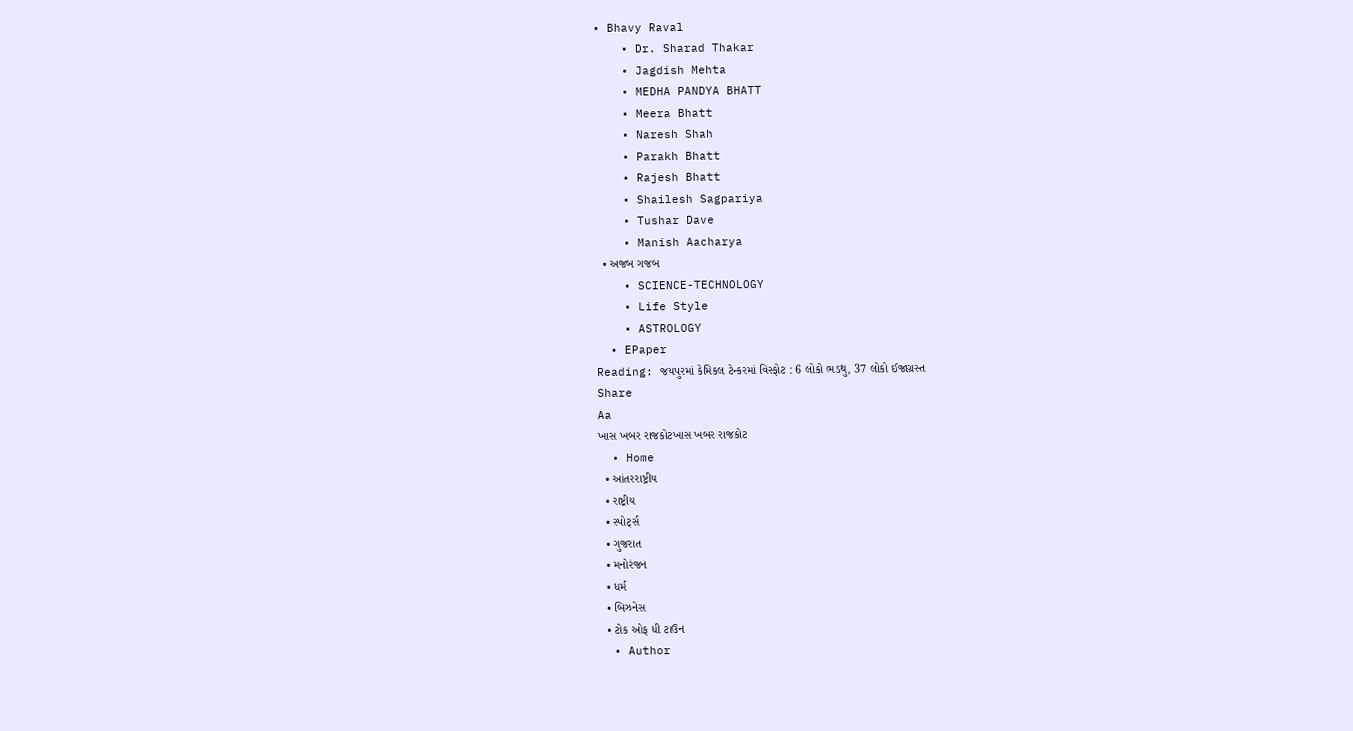• Bhavy Raval
    • Dr. Sharad Thakar
    • Jagdish Mehta
    • MEDHA PANDYA BHATT
    • Meera Bhatt
    • Naresh Shah
    • Parakh Bhatt
    • Rajesh Bhatt
    • Shailesh Sagpariya
    • Tushar Dave
    • Manish Aacharya
  • અજબ ગજબ
    • SCIENCE-TECHNOLOGY
    • Life Style
    • ASTROLOGY
  • EPaper
Reading: જયપુરમાં કેમિકલ ટેન્કરમાં વિસ્ફોટ : 6 લોકો ભડથુ, 37 લોકો ઈજાગ્રસ્ત
Share
Aa
ખાસ ખબર રાજકોટખાસ ખબર રાજકોટ
  • Home
  • આંતરરાષ્ટ્રીય
  • રાષ્ટ્રીય
  • સ્પોર્ટ્સ
  • ગુજરાત
  • મનોરંજન
  • ધર્મ
  • બિઝનેસ
  • ટોક ઓફ ધી ટાઉન
  • Author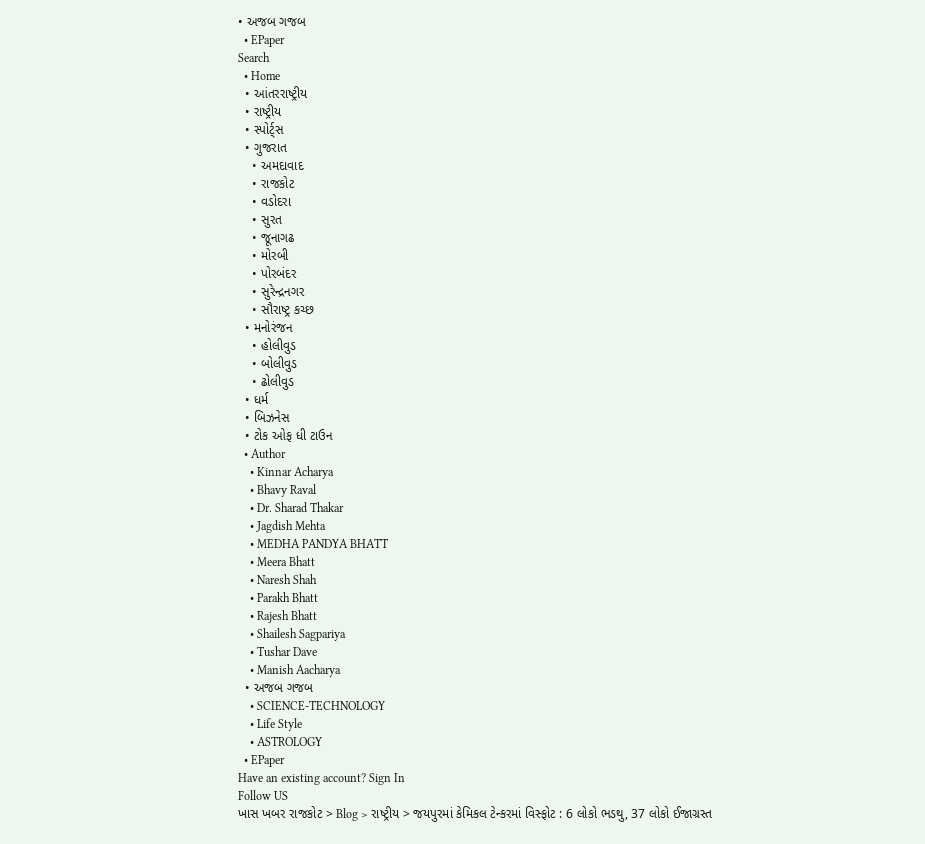• અજબ ગજબ
  • EPaper
Search
  • Home
  • આંતરરાષ્ટ્રીય
  • રાષ્ટ્રીય
  • સ્પોર્ટ્સ
  • ગુજરાત
    • અમદાવાદ
    • રાજકોટ
    • વડોદરા
    • સુરત
    • જૂનાગઢ
    • મોરબી
    • પોરબંદર
    • સુરેન્દ્રનગર
    • સૌરાષ્ટ્ર કચ્છ
  • મનોરંજન
    • હોલીવુડ
    • બોલીવુડ
    • ઢોલીવુડ
  • ધર્મ
  • બિઝનેસ
  • ટોક ઓફ ધી ટાઉન
  • Author
    • Kinnar Acharya
    • Bhavy Raval
    • Dr. Sharad Thakar
    • Jagdish Mehta
    • MEDHA PANDYA BHATT
    • Meera Bhatt
    • Naresh Shah
    • Parakh Bhatt
    • Rajesh Bhatt
    • Shailesh Sagpariya
    • Tushar Dave
    • Manish Aacharya
  • અજબ ગજબ
    • SCIENCE-TECHNOLOGY
    • Life Style
    • ASTROLOGY
  • EPaper
Have an existing account? Sign In
Follow US
ખાસ ખબર રાજકોટ > Blog > રાષ્ટ્રીય > જયપુરમાં કેમિકલ ટેન્કરમાં વિસ્ફોટ : 6 લોકો ભડથુ, 37 લોકો ઈજાગ્રસ્ત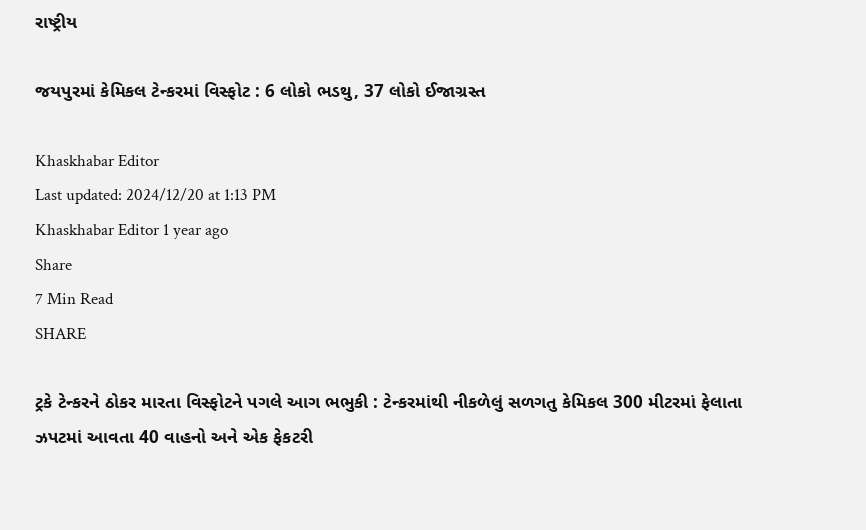રાષ્ટ્રીય

જયપુરમાં કેમિકલ ટેન્કરમાં વિસ્ફોટ : 6 લોકો ભડથુ, 37 લોકો ઈજાગ્રસ્ત

Khaskhabar Editor
Last updated: 2024/12/20 at 1:13 PM
Khaskhabar Editor 1 year ago
Share
7 Min Read
SHARE

ટ્રકે ટેન્કરને ઠોકર મારતા વિસ્ફોટને પગલે આગ ભભુકી : ટેન્કરમાંથી નીકળેલું સળગતુ કેમિકલ 300 મીટરમાં ફેલાતા ઝપટમાં આવતા 40 વાહનો અને એક ફેકટરી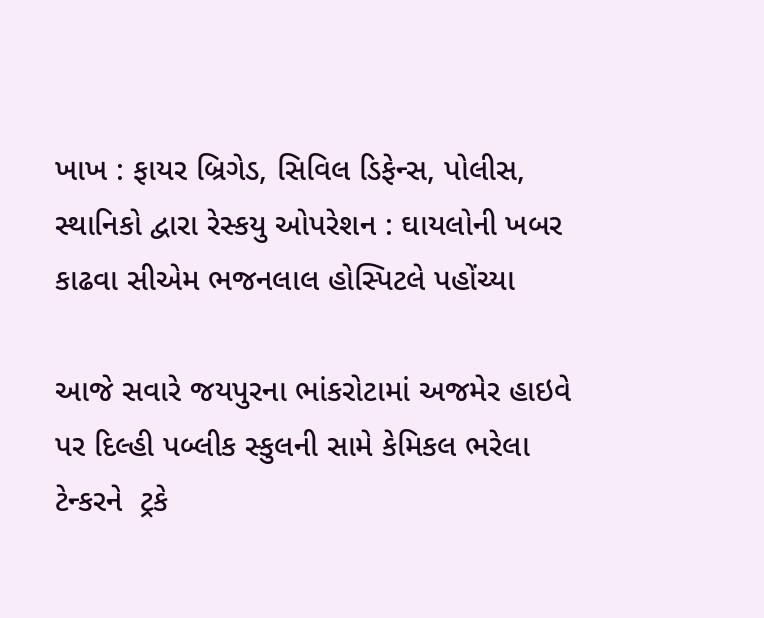ખાખ : ફાયર બ્રિગેડ, સિવિલ ડિફેન્સ, પોલીસ, સ્થાનિકો દ્વારા રેસ્કયુ ઓપરેશન : ઘાયલોની ખબર કાઢવા સીએમ ભજનલાલ હોસ્પિટલે પહોંચ્યા

આજે સવારે જયપુરના ભાંકરોટામાં અજમેર હાઇવે પર દિલ્હી પબ્લીક સ્કુલની સામે કેમિકલ ભરેલા ટેન્કરને  ટ્રકે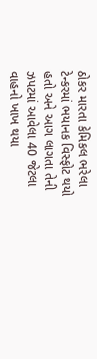ઠોકર મારતા કેમિકલ ભરેલા ટેન્કરમાં ભયાનક વિસ્ફોટ થયો હતો અને આગ લાગતા તેની ઝપટમાં આવેલા 40 જેટલા વાહનો ખાખ થયા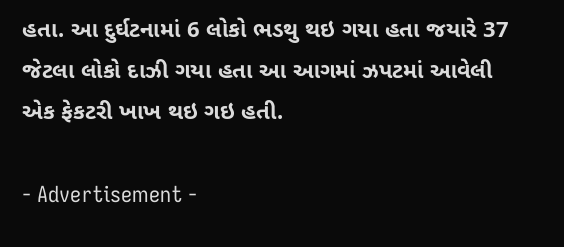હતા. આ દુર્ઘટનામાં 6 લોકો ભડથુ થઇ ગયા હતા જયારે 37 જેટલા લોકો દાઝી ગયા હતા આ આગમાં ઝપટમાં આવેલી એક ફેકટરી ખાખ થઇ ગઇ હતી.

- Advertisement -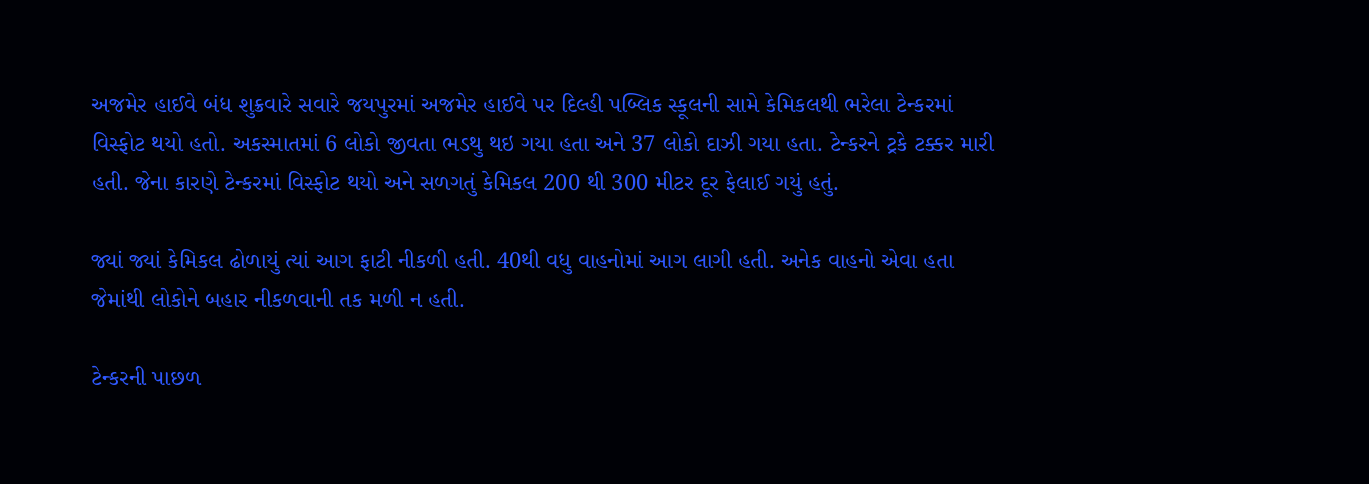અજમેર હાઈવે બંધ શુક્રવારે સવારે જયપુરમાં અજમેર હાઈવે પર દિલ્હી પબ્લિક સ્કૂલની સામે કેમિકલથી ભરેલા ટેન્કરમાં વિસ્ફોટ થયો હતો. અકસ્માતમાં 6 લોકો જીવતા ભડથુ થઇ ગયા હતા અને 37 લોકો દાઝી ગયા હતા. ટેન્કરને ટ્રકે ટક્કર મારી હતી. જેના કારણે ટેન્કરમાં વિસ્ફોટ થયો અને સળગતું કેમિકલ 200 થી 300 મીટર દૂર ફેલાઈ ગયું હતું.

જ્યાં જ્યાં કેમિકલ ઢોળાયું ત્યાં આગ ફાટી નીકળી હતી. 40થી વધુ વાહનોમાં આગ લાગી હતી. અનેક વાહનો એવા હતા જેમાંથી લોકોને બહાર નીકળવાની તક મળી ન હતી.

ટેન્કરની પાછળ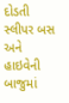દોડતી સ્લીપર બસ અને હાઇવેની બાજુમાં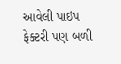આવેલી પાઇપ ફેક્ટરી પણ બળી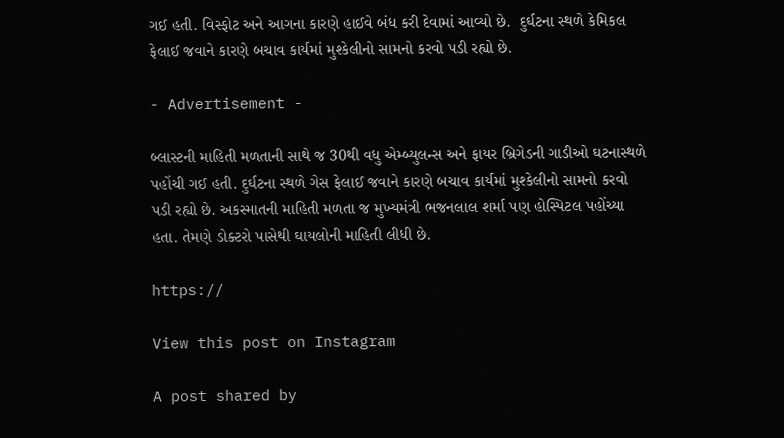ગઈ હતી. વિસ્ફોટ અને આગના કારણે હાઈવે બંધ કરી દેવામાં આવ્યો છે.  દુર્ઘટના સ્થળે કેમિકલ ફેલાઈ જવાને કારણે બચાવ કાર્યમાં મુશ્કેલીનો સામનો કરવો પડી રહ્યો છે.

- Advertisement -

બ્લાસ્ટની માહિતી મળતાની સાથે જ 30થી વધુ એમ્બ્યુલન્સ અને ફાયર બ્રિગેડની ગાડીઓ ઘટનાસ્થળે પહોંચી ગઈ હતી. દુર્ઘટના સ્થળે ગેસ ફેલાઈ જવાને કારણે બચાવ કાર્યમાં મુશ્કેલીનો સામનો કરવો પડી રહ્યો છે. અકસ્માતની માહિતી મળતા જ મુખ્યમંત્રી ભજનલાલ શર્મા પણ હોસ્પિટલ પહોંચ્યા હતા. તેમણે ડોક્ટરો પાસેથી ઘાયલોની માહિતી લીધી છે.

https://

View this post on Instagram

A post shared by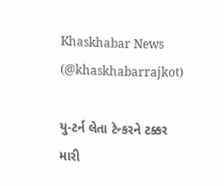Khaskhabar News (@khaskhabarrajkot)

યુ-ટર્ન લેતા ટેન્કરને ટક્કર મારી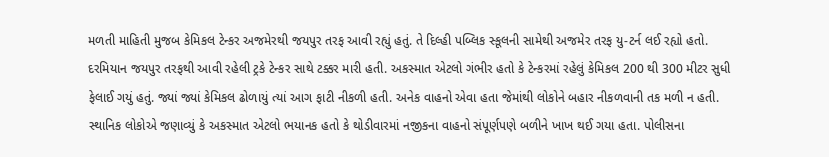મળતી માહિતી મુજબ કેમિકલ ટેન્કર અજમેરથી જયપુર તરફ આવી રહ્યું હતું. તે દિલ્હી પબ્લિક સ્કૂલની સામેથી અજમેર તરફ યુ-ટર્ન લઈ રહ્યો હતો. દરમિયાન જયપુર તરફથી આવી રહેલી ટ્રકે ટેન્કર સાથે ટક્કર મારી હતી. અકસ્માત એટલો ગંભીર હતો કે ટેન્કરમાં રહેલું કેમિકલ 200 થી 300 મીટર સુધી ફેલાઈ ગયું હતું. જ્યાં જ્યાં કેમિકલ ઢોળાયું ત્યાં આગ ફાટી નીકળી હતી. અનેક વાહનો એવા હતા જેમાંથી લોકોને બહાર નીકળવાની તક મળી ન હતી. સ્થાનિક લોકોએ જણાવ્યું કે અકસ્માત એટલો ભયાનક હતો કે થોડીવારમાં નજીકના વાહનો સંપૂર્ણપણે બળીને ખાખ થઈ ગયા હતા. પોલીસના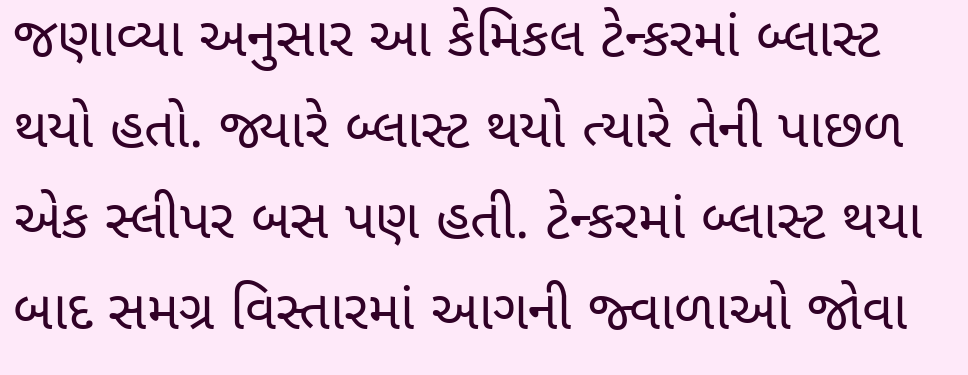જણાવ્યા અનુસાર આ કેમિકલ ટેન્કરમાં બ્લાસ્ટ થયો હતો. જ્યારે બ્લાસ્ટ થયો ત્યારે તેની પાછળ એક સ્લીપર બસ પણ હતી. ટેન્કરમાં બ્લાસ્ટ થયા બાદ સમગ્ર વિસ્તારમાં આગની જ્વાળાઓ જોવા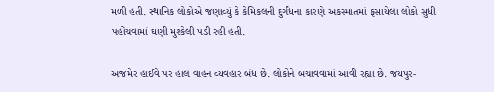મળી હતી. સ્થાનિક લોકોએ જણાવ્યું કે કેમિકલની દુર્ગંધના કારણે અકસ્માતમાં ફસાયેલા લોકો સુધી પહોંચવામાં ઘણી મુશ્કેલી પડી રહી હતી.

અજમેર હાઈવે પર હાલ વાહન વ્યવહાર બંધ છે. લોકોને બચાવવામાં આવી રહ્યા છે. જયપુર-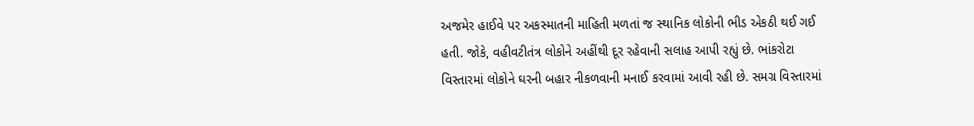અજમેર હાઈવે પર અકસ્માતની માહિતી મળતાં જ સ્થાનિક લોકોની ભીડ એકઠી થઈ ગઈ હતી. જોકે, વહીવટીતંત્ર લોકોને અહીંથી દૂર રહેવાની સલાહ આપી રહ્યું છે. ભાંકરોટા વિસ્તારમાં લોકોને ઘરની બહાર નીકળવાની મનાઈ કરવામાં આવી રહી છે. સમગ્ર વિસ્તારમાં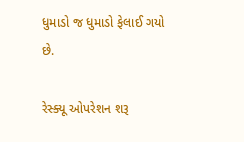ધુમાડો જ ધુમાડો ફેલાઈ ગયો છે.

રેસ્ક્યૂ ઓપરેશન શરૂ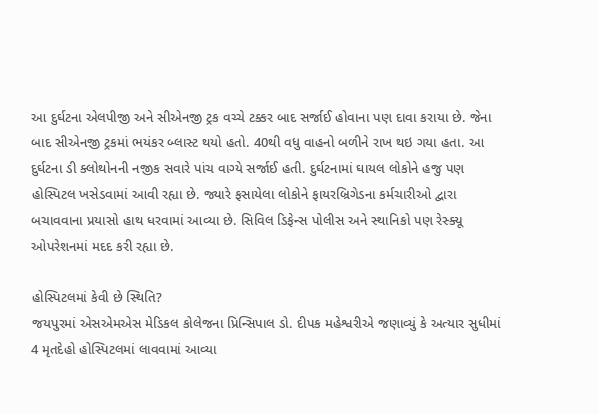આ દુર્ઘટના એલપીજી અને સીએનજી ટ્રક વચ્ચે ટક્કર બાદ સર્જાઈ હોવાના પણ દાવા કરાયા છે. જેના બાદ સીએનજી ટ્રકમાં ભયંકર બ્લાસ્ટ થયો હતો. 40થી વધુ વાહનો બળીને રાખ થઇ ગયા હતા. આ દુર્ઘટના ડી ક્લોથોનની નજીક સવારે પાંચ વાગ્યે સર્જાઈ હતી. દુર્ઘટનામાં ઘાયલ લોકોને હજુ પણ હોસ્પિટલ ખસેડવામાં આવી રહ્યા છે. જ્યારે ફસાયેલા લોકોને ફાયરબ્રિગેડના કર્મચારીઓ દ્વારા બચાવવાના પ્રયાસો હાથ ધરવામાં આવ્યા છે. સિવિલ ડિફેન્સ પોલીસ અને સ્થાનિકો પણ રેસ્ક્યૂ ઓપરેશનમાં મદદ કરી રહ્યા છે.

હોસ્પિટલમાં કેવી છે સ્થિતિ?
જયપુરમાં એસએમએસ મેડિકલ કોલેજના પ્રિન્સિપાલ ડો. દીપક મહેશ્વરીએ જણાવ્યું કે અત્યાર સુધીમાં 4 મૃતદેહો હોસ્પિટલમાં લાવવામાં આવ્યા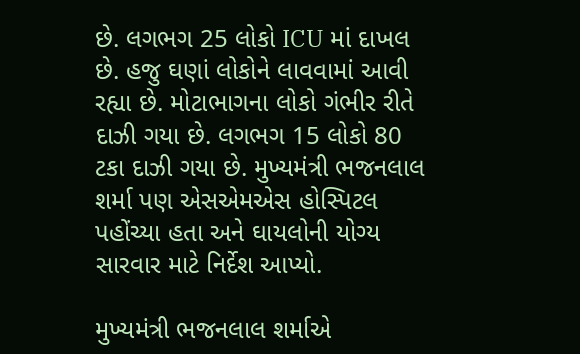છે. લગભગ 25 લોકો ICU માં દાખલ છે. હજુ ઘણાં લોકોને લાવવામાં આવી રહ્યા છે. મોટાભાગના લોકો ગંભીર રીતે દાઝી ગયા છે. લગભગ 15 લોકો 80 ટકા દાઝી ગયા છે. મુખ્યમંત્રી ભજનલાલ શર્મા પણ એસએમએસ હોસ્પિટલ પહોંચ્યા હતા અને ઘાયલોની યોગ્ય સારવાર માટે નિર્દેશ આપ્યો.

મુખ્યમંત્રી ભજનલાલ શર્માએ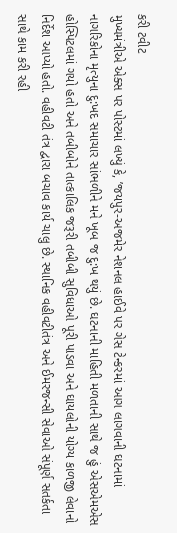કરી ટવીટ
મુખ્યમંત્રીએ એક્સ પર પોસ્ટમાં લખ્યું કે, ’જયપુર-અજમેર નેશનલ હાઈવે પર ગેસ ટેન્કરમાં આગ લાગવાની ઘટનામાં નાગરિકોના મૃત્યુના દુ:ખદ સમાચાર સાંભળીને મને ખૂબ જ દુ:ખ થયું છે. ઘટનાની માહિતી મળતાની સાથે જ હું એસએમએસ હોસ્પિટલમાં ગયો હતો અને તબીબોને તાત્કાલિક જરૂરી તબીબી સુવિધાઓ પૂરી પાડવા અને ઘાયલોની યોગ્ય કાળજી લેવાનો નિર્દેશ આપ્યો હતો. વહીવટી તંત્ર દ્વારા બચાવ કાર્ય ચાલુ છે. સ્થાનિક વહીવટીતંત્ર અને ઈમરજન્સી સેવાઓ સંપૂર્ણ સતર્કતા સાથે કામ કરી રહી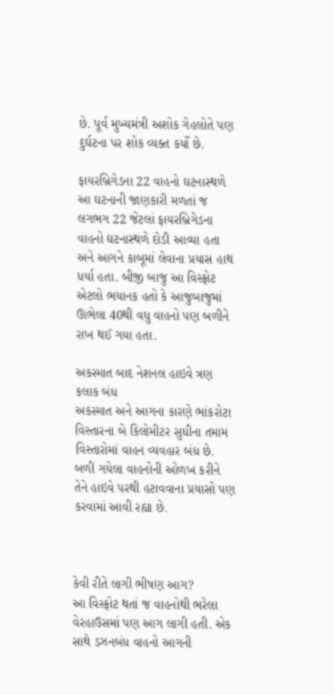છે. પૂર્વ મુખ્યમંત્રી અશોક ગેહલોતે પણ દુર્ઘટના પર શોક વ્યક્ત કર્યો છે.

ફાયરબ્રિગેડના 22 વાહનો ઘટનાસ્થળે
આ ઘટનાની જાણકારી મળતાં જ લગભગ 22 જેટલાં ફાયરબ્રિગેડના વાહનો ઘટનાસ્થળે દોડી આવ્યા હતા અને આગને કાબૂમાં લેવાના પ્રયાસ હાથ ધર્યા હતા. બીજી બાજુ આ વિસ્ફોટ એટલો ભયાનક હતો કે આજુબાજુમાં ઊભેલા 40થી વધુ વાહનો પણ બળીને રાખ થઈ ગયા હતા.

અકસ્માત બાદ નેશનલ હાઇવે ત્રણ કલાક બંધ
અકસ્માત અને આગના કારણે ભાંકરોટા વિસ્તારના બે કિલોમીટર સુધીના તમામ વિસ્તારોમાં વાહન વ્યવહાર બંધ છે. બળી ગયેલા વાહનોની ઓળખ કરીને તેને હાઇવે પરથી હટાવવાના પ્રયાસો પણ કરવામાં આવી રહ્યા છે.



કેવી રીતે લાગી ભીષણ આગ?
આ વિસ્ફોટ થતાં જ વાહનોથી ભરેલા વેરહાઉસમાં પણ આગ લાગી હતી. એક સાથે ડઝનબંધ વાહનો આગની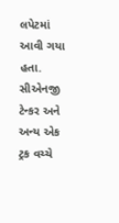લપેટમાં આવી ગયા હતા. સીએનજી ટેન્કર અને અન્ય એક ટ્રક વચ્ચે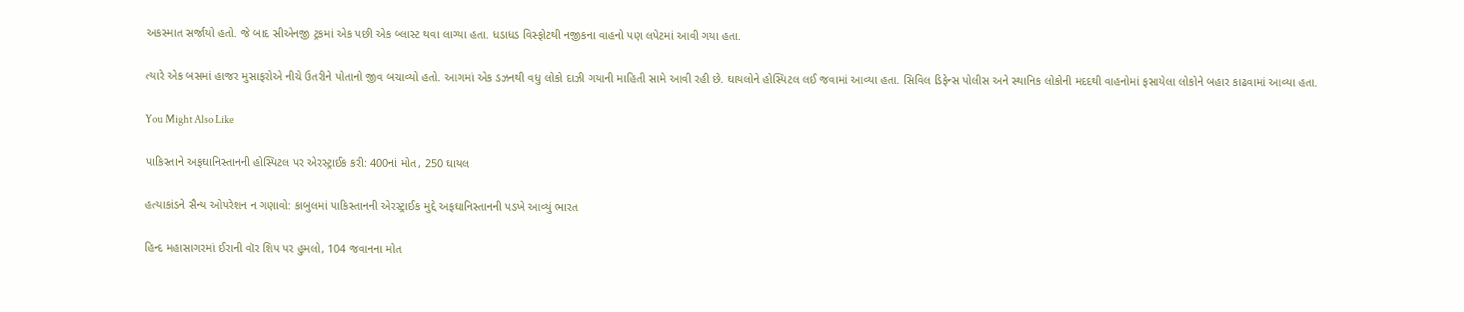અકસ્માત સર્જાયો હતો. જે બાદ સીએનજી ટ્રકમાં એક પછી એક બ્લાસ્ટ થવા લાગ્યા હતા. ધડાધડ વિસ્ફોટથી નજીકના વાહનો પણ લપેટમાં આવી ગયા હતા.

ત્યારે એક બસમાં હાજર મુસાફરોએ નીચે ઉતરીને પોતાનો જીવ બચાવ્યો હતો. આગમાં એક ડઝનથી વધુ લોકો દાઝી ગયાની માહિતી સામે આવી રહી છે. ઘાયલોને હોસ્પિટલ લઈ જવામાં આવ્યા હતા. સિવિલ ડિફેન્સ પોલીસ અને સ્થાનિક લોકોની મદદથી વાહનોમાં ફસાયેલા લોકોને બહાર કાઢવામાં આવ્યા હતા.

You Might Also Like

પાકિસ્તાને અફઘાનિસ્તાનની હોસ્પિટલ પર એરસ્ટ્રાઈક કરી: 400નાં મોત, 250 ઘાયલ

હત્યાકાંડને સૈન્ય ઓપરેશન ન ગણાવો: કાબુલમાં પાકિસ્તાનની એરસ્ટ્રાઈક મુદ્દે અફઘાનિસ્તાનની પડખે આવ્યું ભારત

હિન્દ મહાસાગરમાં ઈરાની વૉર શિપ પર હુમલો, 104 જવાનના મોત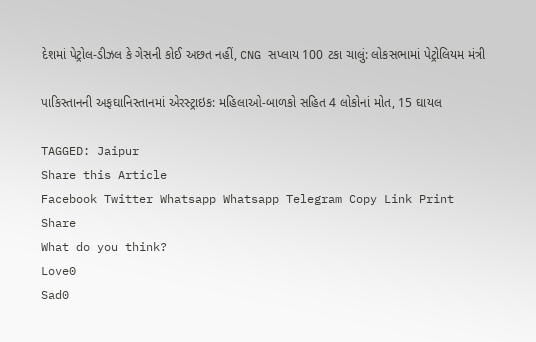દેશમાં પેટ્રોલ-ડીઝલ કે ગેસની કોઈ અછત નહીં, CNG સપ્લાય 100 ટકા ચાલું: લોકસભામાં પેટ્રોલિયમ મંત્રી

પાકિસ્તાનની અફઘાનિસ્તાનમાં એરસ્ટ્રાઇક: મહિલાઓ-બાળકો સહિત 4 લોકોનાં મોત, 15 ઘાયલ

TAGGED: Jaipur
Share this Article
Facebook Twitter Whatsapp Whatsapp Telegram Copy Link Print
Share
What do you think?
Love0
Sad0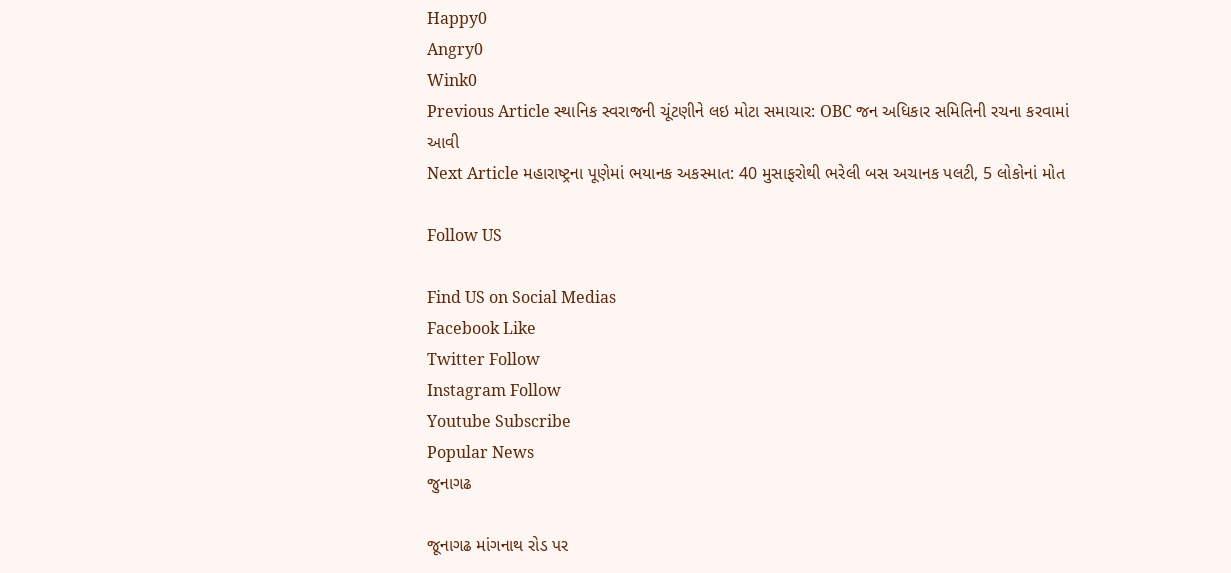Happy0
Angry0
Wink0
Previous Article સ્થાનિક સ્વરાજની ચૂંટણીને લઇ મોટા સમાચાર: OBC જન અધિકાર સમિતિની રચના કરવામાં આવી
Next Article મહારાષ્ટ્રના પૂણેમાં ભયાનક અકસ્માત: 40 મુસાફરોથી ભરેલી બસ અચાનક પલટી, 5 લોકોનાં મોત

Follow US

Find US on Social Medias
Facebook Like
Twitter Follow
Instagram Follow
Youtube Subscribe
Popular News
જુનાગઢ

જૂનાગઢ માંગનાથ રોડ પર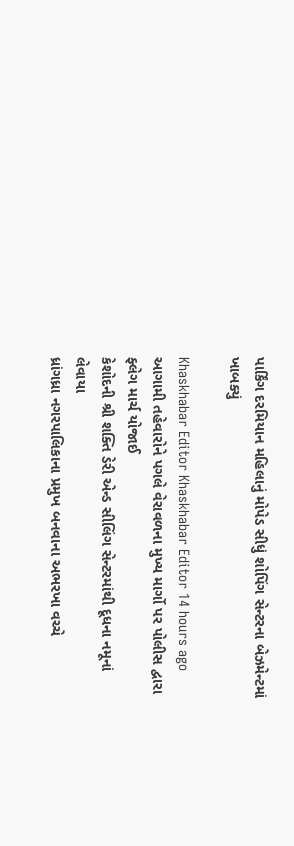પાર્કિંગ દરમિયાન મહિલાનું મોપેડ સીધું શોપિંગ સેન્ટરના બેઝમેન્ટમાં ખાબક્યું

Khaskhabar Editor Khaskhabar Editor 14 hours ago
આગામી તહેવારોને પગલે વેરાવળના મુખ્ય માર્ગો પર પોલીસ દ્વારા ફ્લેગ માર્ચ યોજાઈ
કેશોદની શ્રી શક્તિ ડેરી એન્ડ સીલિંગ સેન્ટરમાંથી દૂધના નમૂનાં લેવાયા
ધ્રાંગધ્રા નગરપાલિકાના પ્રમુખ બનવાના અભરખા વચ્ચે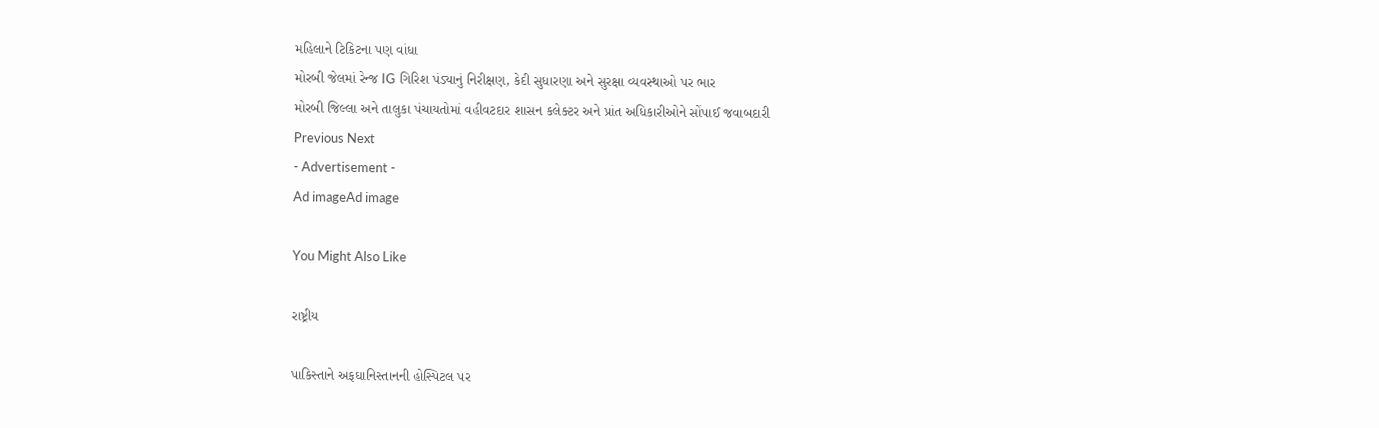મહિલાને ટિકિટના પણ વાંધા
મોરબી જેલમાં રેન્જ IG ગિરિશ પંડ્યાનું નિરીક્ષણ, કેદી સુધારણા અને સુરક્ષા વ્યવસ્થાઓ પર ભાર
મોરબી જિલ્લા અને તાલુકા પંચાયતોમાં વહીવટદાર શાસન કલેક્ટર અને પ્રાંત અધિકારીઓને સોંપાઈ જવાબદારી
Previous Next
- Advertisement -
Ad imageAd image

You Might Also Like

રાષ્ટ્રીય

પાકિસ્તાને અફઘાનિસ્તાનની હોસ્પિટલ પર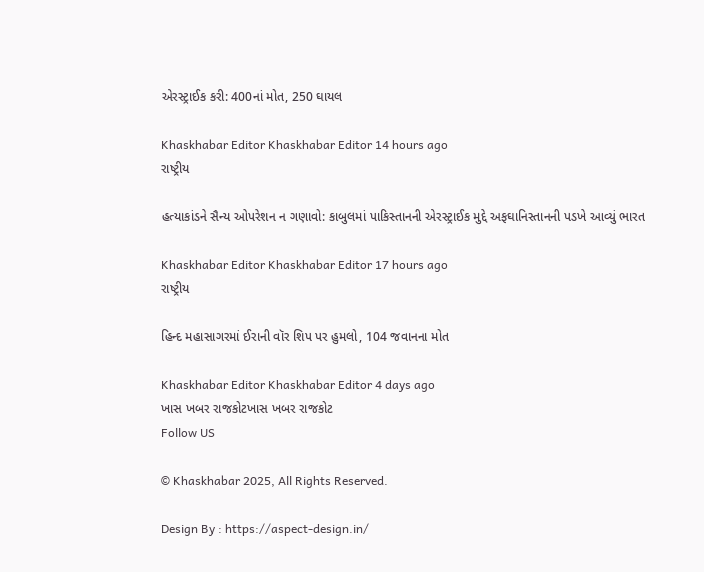એરસ્ટ્રાઈક કરી: 400નાં મોત, 250 ઘાયલ

Khaskhabar Editor Khaskhabar Editor 14 hours ago
રાષ્ટ્રીય

હત્યાકાંડને સૈન્ય ઓપરેશન ન ગણાવો: કાબુલમાં પાકિસ્તાનની એરસ્ટ્રાઈક મુદ્દે અફઘાનિસ્તાનની પડખે આવ્યું ભારત

Khaskhabar Editor Khaskhabar Editor 17 hours ago
રાષ્ટ્રીય

હિન્દ મહાસાગરમાં ઈરાની વૉર શિપ પર હુમલો, 104 જવાનના મોત

Khaskhabar Editor Khaskhabar Editor 4 days ago
ખાસ ખબર રાજકોટખાસ ખબર રાજકોટ
Follow US

© Khaskhabar 2025, All Rights Reserved.

Design By : https://aspect-design.in/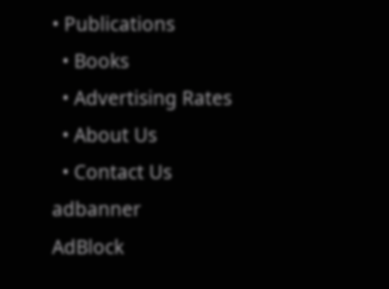• Publications
  • Books
  • Advertising Rates
  • About Us
  • Contact Us
adbanner
AdBlock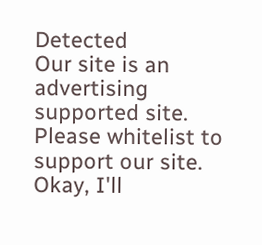Detected
Our site is an advertising supported site. Please whitelist to support our site.
Okay, I'll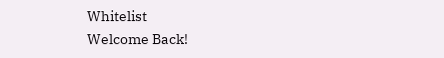Whitelist
Welcome Back!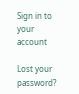Sign in to your account

Lost your password?